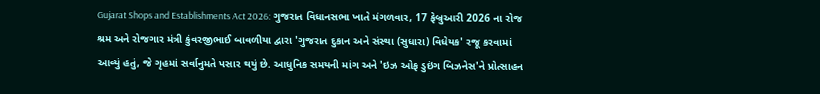Gujarat Shops and Establishments Act 2026: ગુજરાત વિધાનસભા ખાતે મંગળવાર, 17 ફેબ્રુઆરી 2026 ના રોજ શ્રમ અને રોજગાર મંત્રી કુંવરજીભાઈ બાવળીયા દ્વારા 'ગુજરાત દુકાન અને સંસ્થા (સુધારા) વિધેયક' રજૂ કરવામાં આવ્યું હતું, જે ગૃહમાં સર્વાનુમતે પસાર થયું છે. આધુનિક સમયની માંગ અને 'ઇઝ ઓફ ડુઇંગ બિઝનેસ'ને પ્રોત્સાહન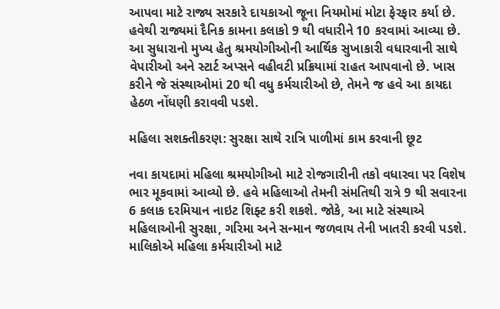આપવા માટે રાજ્ય સરકારે દાયકાઓ જૂના નિયમોમાં મોટા ફેરફાર કર્યા છે. હવેથી રાજ્યમાં દૈનિક કામના કલાકો 9 થી વધારીને 10 કરવામાં આવ્યા છે. આ સુધારાનો મુખ્ય હેતુ શ્રમયોગીઓની આર્થિક સુખાકારી વધારવાની સાથે વેપારીઓ અને સ્ટાર્ટ અપ્સને વહીવટી પ્રક્રિયામાં રાહત આપવાનો છે. ખાસ કરીને જે સંસ્થાઓમાં 20 થી વધુ કર્મચારીઓ છે, તેમને જ હવે આ કાયદા હેઠળ નોંધણી કરાવવી પડશે.

મહિલા સશક્તીકરણ: સુરક્ષા સાથે રાત્રિ પાળીમાં કામ કરવાની છૂટ

નવા કાયદામાં મહિલા શ્રમયોગીઓ માટે રોજગારીની તકો વધારવા પર વિશેષ ભાર મૂકવામાં આવ્યો છે. હવે મહિલાઓ તેમની સંમતિથી રાત્રે 9 થી સવારના 6 કલાક દરમિયાન નાઇટ શિફ્ટ કરી શકશે. જોકે, આ માટે સંસ્થાએ મહિલાઓની સુરક્ષા, ગરિમા અને સન્માન જળવાય તેની ખાતરી કરવી પડશે. માલિકોએ મહિલા કર્મચારીઓ માટે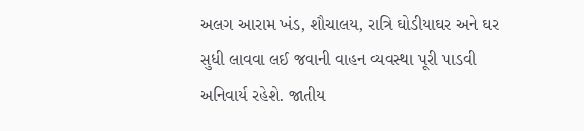અલગ આરામ ખંડ, શૌચાલય, રાત્રિ ઘોડીયાઘર અને ઘર સુધી લાવવા લઈ જવાની વાહન વ્યવસ્થા પૂરી પાડવી અનિવાર્ય રહેશે. જાતીય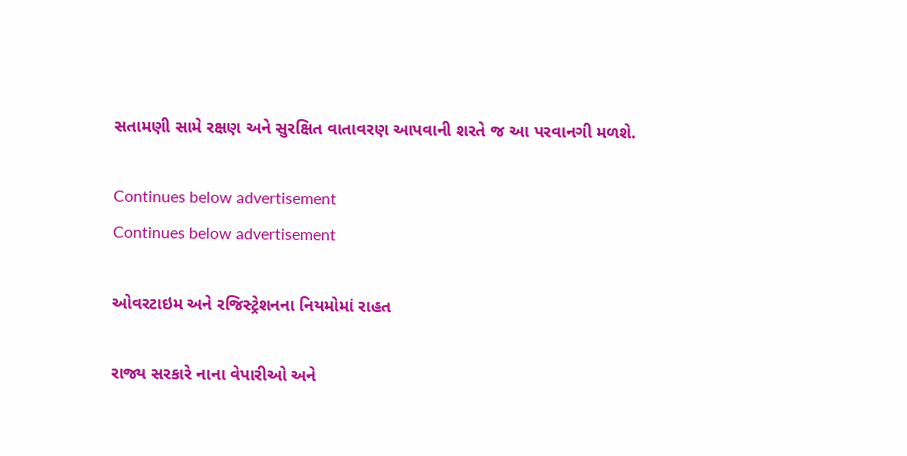સતામણી સામે રક્ષણ અને સુરક્ષિત વાતાવરણ આપવાની શરતે જ આ પરવાનગી મળશે.

Continues below advertisement
Continues below advertisement

ઓવરટાઇમ અને રજિસ્ટ્રેશનના નિયમોમાં રાહત

રાજ્ય સરકારે નાના વેપારીઓ અને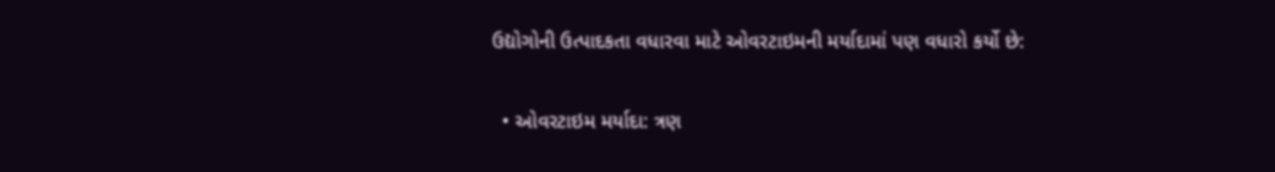ઉદ્યોગોની ઉત્પાદકતા વધારવા માટે ઓવરટાઇમની મર્યાદામાં પણ વધારો કર્યો છે:

  • ઓવરટાઇમ મર્યાદા: ત્રણ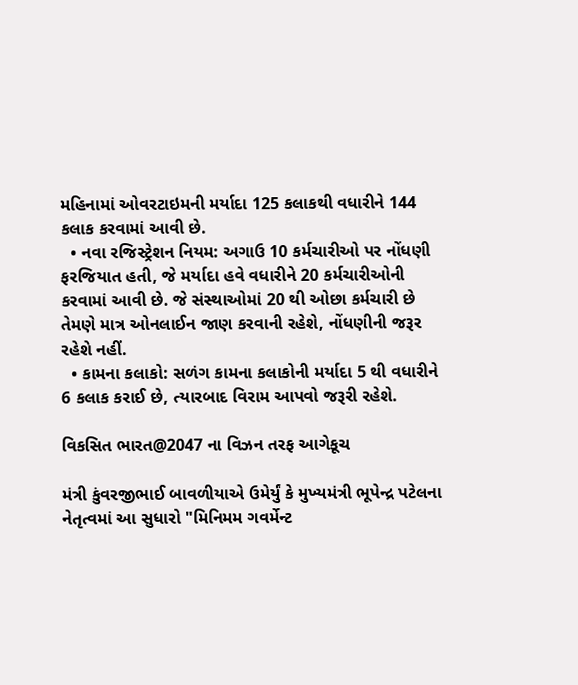મહિનામાં ઓવરટાઇમની મર્યાદા 125 કલાકથી વધારીને 144 કલાક કરવામાં આવી છે.
  • નવા રજિસ્ટ્રેશન નિયમ: અગાઉ 10 કર્મચારીઓ પર નોંધણી ફરજિયાત હતી, જે મર્યાદા હવે વધારીને 20 કર્મચારીઓની કરવામાં આવી છે. જે સંસ્થાઓમાં 20 થી ઓછા કર્મચારી છે તેમણે માત્ર ઓનલાઈન જાણ કરવાની રહેશે, નોંધણીની જરૂર રહેશે નહીં.
  • કામના કલાકો: સળંગ કામના કલાકોની મર્યાદા 5 થી વધારીને 6 કલાક કરાઈ છે, ત્યારબાદ વિરામ આપવો જરૂરી રહેશે.

વિકસિત ભારત@2047 ના વિઝન તરફ આગેકૂચ

મંત્રી કુંવરજીભાઈ બાવળીયાએ ઉમેર્યું કે મુખ્યમંત્રી ભૂપેન્દ્ર પટેલના નેતૃત્વમાં આ સુધારો "મિનિમમ ગવર્મેન્ટ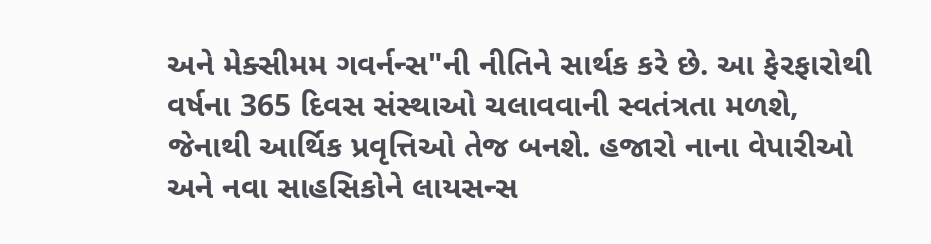અને મેક્સીમમ ગવર્નન્સ"ની નીતિને સાર્થક કરે છે. આ ફેરફારોથી વર્ષના 365 દિવસ સંસ્થાઓ ચલાવવાની સ્વતંત્રતા મળશે, જેનાથી આર્થિક પ્રવૃત્તિઓ તેજ બનશે. હજારો નાના વેપારીઓ અને નવા સાહસિકોને લાયસન્સ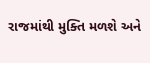રાજમાંથી મુક્તિ મળશે અને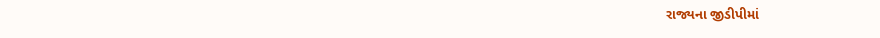રાજ્યના જીડીપીમાં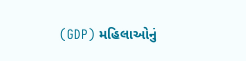(GDP) મહિલાઓનું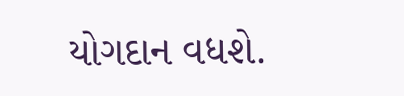યોગદાન વધશે.